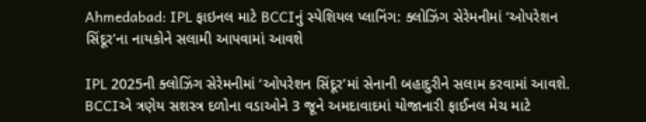Ahmedabad: IPL ફાઇનલ માટે BCCIનું સ્પેશિયલ પ્લાનિંગ: ક્લોઝિંગ સેરેમનીમાં ‘ઓપરેશન સિંદૂર’ના નાયકોને સલામી આપવામાં આવશે

IPL 2025ની ક્લોઝિંગ સેરેમનીમાં ‘ઓપરેશન સિંદૂર’માં સેનાની બહાદુરીને સલામ કરવામાં આવશે. BCCIએ ત્રણેય સશસ્ત્ર દળોના વડાઓને 3 જૂને અમદાવાદમાં યોજાનારી ફાઈનલ મેચ માટે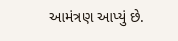આમંત્રણ આપ્યું છે.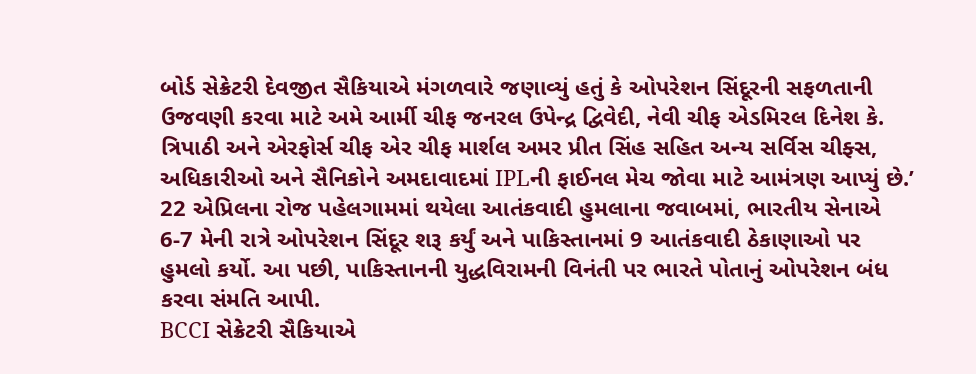બોર્ડ સેક્રેટરી દેવજીત સૈકિયાએ મંગળવારે જણાવ્યું હતું કે ઓપરેશન સિંદૂરની સફળતાની ઉજવણી કરવા માટે અમે આર્મી ચીફ જનરલ ઉપેન્દ્ર દ્વિવેદી, નેવી ચીફ એડમિરલ દિનેશ કે. ત્રિપાઠી અને એરફોર્સ ચીફ એર ચીફ માર્શલ અમર પ્રીત સિંહ સહિત અન્ય સર્વિસ ચીફ્સ, અધિકારીઓ અને સૈનિકોને અમદાવાદમાં IPLની ફાઈનલ મેચ જોવા માટે આમંત્રણ આપ્યું છે.’
22 એપ્રિલના રોજ પહેલગામમાં થયેલા આતંકવાદી હુમલાના જવાબમાં, ભારતીય સેનાએ 6-7 મેની રાત્રે ઓપરેશન સિંદૂર શરૂ કર્યું અને પાકિસ્તાનમાં 9 આતંકવાદી ઠેકાણાઓ પર હુમલો કર્યો. આ પછી, પાકિસ્તાનની યુદ્ધવિરામની વિનંતી પર ભારતે પોતાનું ઓપરેશન બંધ કરવા સંમતિ આપી.
BCCI સેક્રેટરી સૈકિયાએ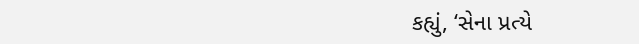કહ્યું, ‘સેના પ્રત્યે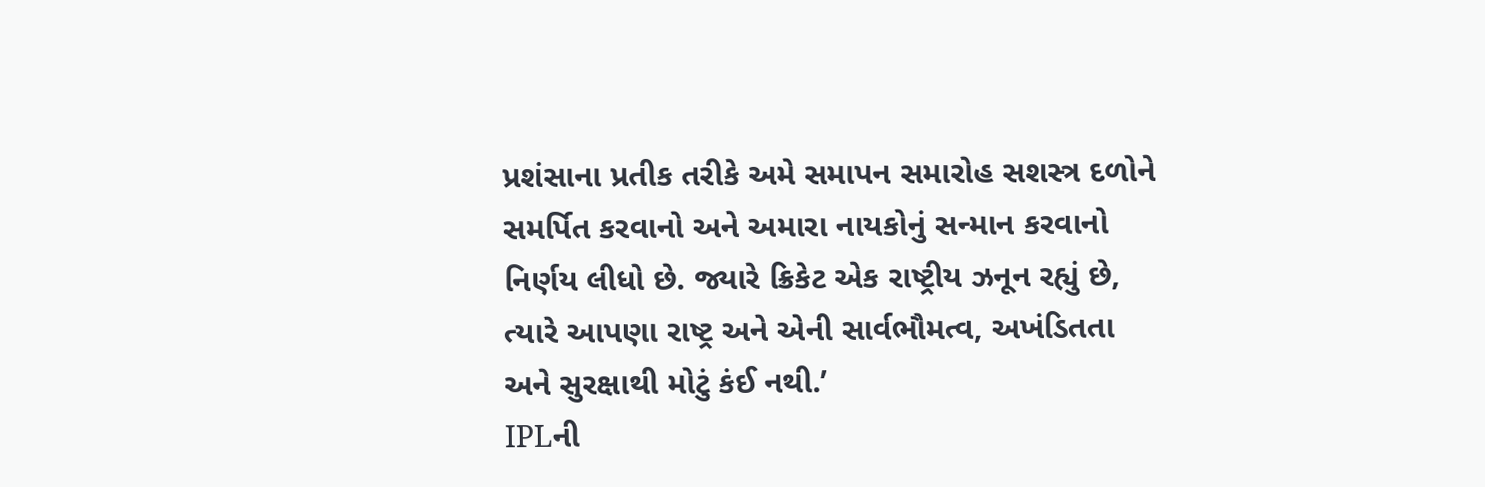પ્રશંસાના પ્રતીક તરીકે અમે સમાપન સમારોહ સશસ્ત્ર દળોને સમર્પિત કરવાનો અને અમારા નાયકોનું સન્માન કરવાનો નિર્ણય લીધો છે. જ્યારે ક્રિકેટ એક રાષ્ટ્રીય ઝનૂન રહ્યું છે, ત્યારે આપણા રાષ્ટ્ર અને એની સાર્વભૌમત્વ, અખંડિતતા અને સુરક્ષાથી મોટું કંઈ નથી.’
IPLની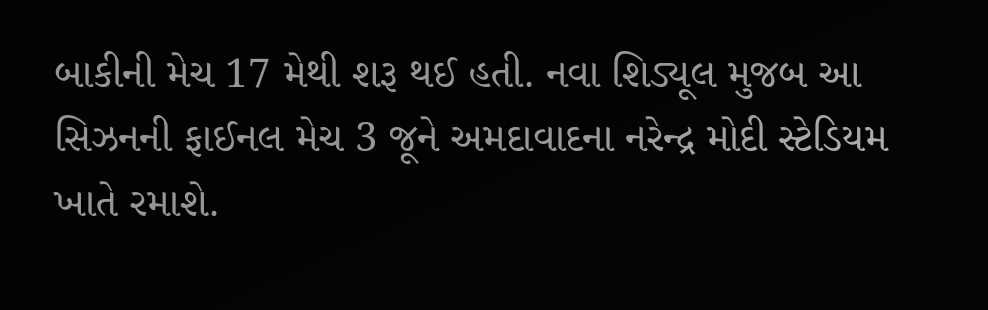બાકીની મેચ 17 મેથી શરૂ થઈ હતી. નવા શિડ્યૂલ મુજબ આ સિઝનની ફાઈનલ મેચ 3 જૂને અમદાવાદના નરેન્દ્ર મોદી સ્ટેડિયમ ખાતે રમાશે.